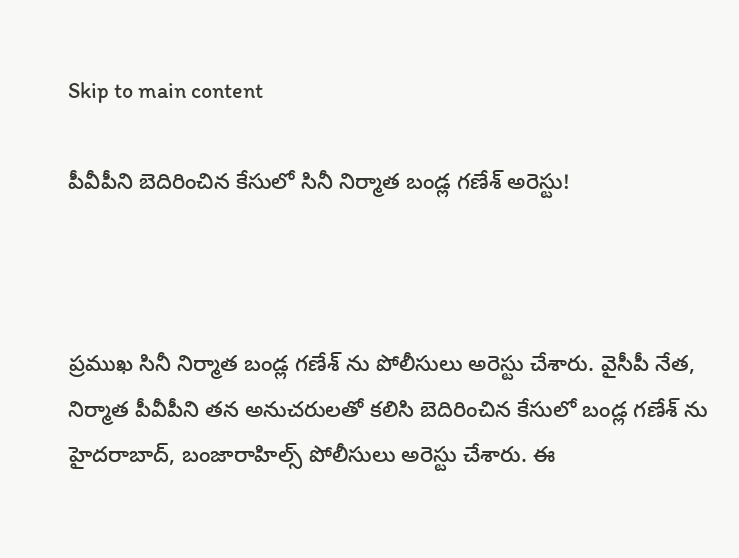Skip to main content

పీవీపీని బెదిరించిన కేసులో సినీ నిర్మాత బండ్ల గణేశ్ అరెస్టు!



ప్రముఖ సినీ నిర్మాత బండ్ల గణేశ్ ను పోలీసులు అరెస్టు చేశారు. వైసీపీ నేత, నిర్మాత పీవీపీని తన అనుచరులతో కలిసి బెదిరించిన కేసులో బండ్ల గణేశ్ ను హైదరాబాద్, బంజారాహిల్స్ పోలీసులు అరెస్టు చేశారు. ఈ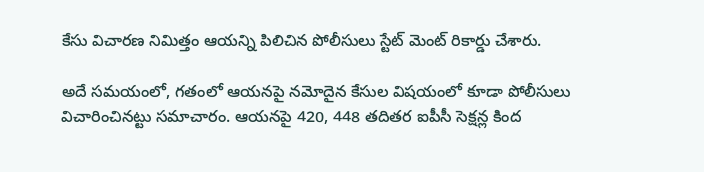కేసు విచారణ నిమిత్తం ఆయన్ని పిలిచిన పోలీసులు స్టేట్ మెంట్ రికార్డు చేశారు.

అదే సమయంలో, గతంలో ఆయనపై నమోదైన కేసుల విషయంలో కూడా పోలీసులు విచారించినట్టు సమాచారం. ఆయనపై 420, 448 తదితర ఐపీసీ సెక్షన్ల కింద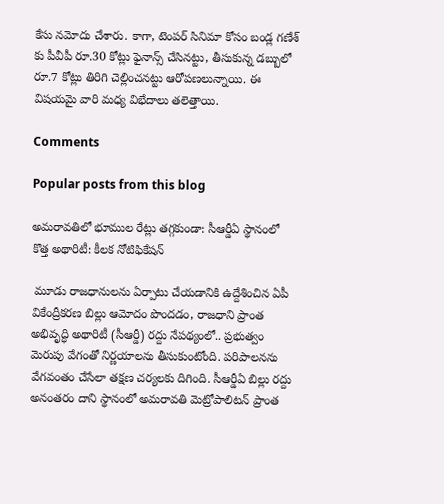కేసు నమోదు చేశారు. కాగా, టెంపర్ సినిమా కోసం బండ్ల గణేశ్ కు పీవీపీ రూ.30 కోట్లు ఫైనాన్స్ చేసినట్టు, తీసుకున్న డబ్బులో రూ.7 కోట్లు తిరిగి చెల్లించనట్టు ఆరోపణలున్నాయి. ఈ విషయమై వారి మధ్య విభేదాలు తలెత్తాయి.

Comments

Popular posts from this blog

అమరావతిలో భూముల రేట్లు తగ్గకుండా: సీఆర్డీఏ స్థానంలో కొత్త అథారిటీ: కీలక నోటిఫికేషన్

 మూడు రాజధానులను ఏర్పాటు చేయడానికి ఉద్దేశించిన ఏపీ వికేంద్రీకరణ బిల్లు ఆమోదం పొందడం, రాజధాని ప్రాంత అభివృద్ధి అథారిటీ (సీఆర్డీ) రద్దు నేపథ్యంలో.. ప్రభుత్వం మెరుపు వేగంతో నిర్ణయాలను తీసుకుంటోంది. పరిపాలనను వేగవంతం చేసేలా తక్షణ చర్యలకు దిగింది. సీఆర్డీఏ బిల్లు రద్దు అనంతరం దాని స్థానంలో అమరావతి మెట్రోపాలిటన్ ప్రాంత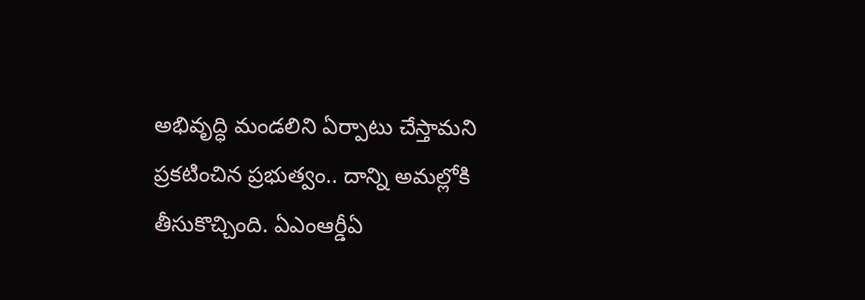అభివృద్ధి మండలిని ఏర్పాటు చేస్తామని ప్రకటించిన ప్రభుత్వం.. దాన్ని అమల్లోకి తీసుకొచ్చింది. ఏఎంఆర్డీఏ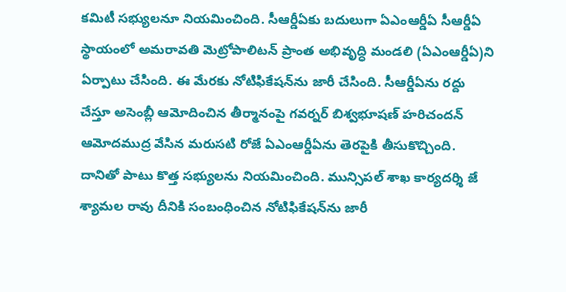కమిటీ సభ్యులనూ నియమించింది. సీఆర్డీఏకు బదులుగా ఏఎంఆర్డీఏ సీఆర్డీఏ స్థాయంలో అమరావతి మెట్రోపాలిటన్ ప్రాంత అభివృద్ధి మండలి (ఏఎంఆర్డీఏ)ని ఏర్పాటు చేసింది. ఈ మేరకు నోటిఫికేషన్‌ను జారీ చేసింది. సీఆర్డీఏను రద్దు చేస్తూ అసెంబ్లీ ఆమోదించిన తీర్మానంపై గవర్నర్ బిశ్వభూషణ్ హరిచందన్ ఆమోదముద్ర వేసిన మరుసటి రోజే ఏఎంఆర్డీఏను తెరపైకి తీసుకొచ్చింది. దానితో పాటు కొత్త సభ్యులను నియమించింది. మున్సిపల్ శాఖ కార్యదర్శి జే శ్యామల రావు దీనికి సంబంధించిన నోటిఫికేషన్‌ను జారీ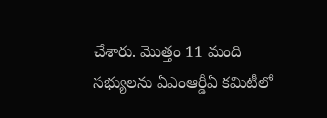చేశారు. మొత్తం 11 మంది సభ్యులను ఏఎంఆర్డీఏ కమిటీలో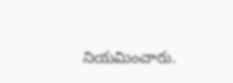నియమించారు.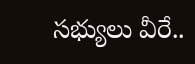సభ్యులు వీరే..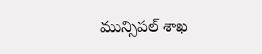మున్సిపల్ శాఖ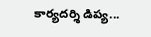కార్యదర్శి డిప్య...